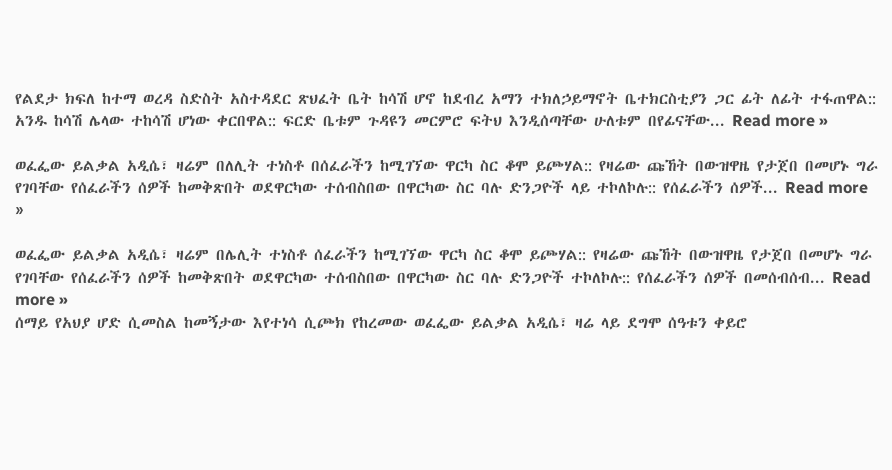የልደታ ክፍለ ከተማ ወረዳ ስድስት አስተዳደር ጽህፈት ቤት ከሳሽ ሆኖ ከደብረ አማን ተክለኃይማኖት ቤተክርስቲያን ጋር ፊት ለፊት ተፋጠዋል:: አንዱ ከሳሽ ሌላው ተከሳሽ ሆነው ቀርበዋል:: ፍርድ ቤቱም ጉዳዩን መርምሮ ፍትህ እንዲሰጣቸው ሁለቱም በየፊናቸው... Read more »

ወፈፌው ይልቃል አዲሴ፣ ዛሬም በለሊት ተነስቶ በሰፈራችን ከሚገኘው ዋርካ ስር ቆሞ ይጮሃል:: የዛሬው ጩኸት በውዝዋዜ የታጀበ በመሆኑ ግራ የገባቸው የሰፈራችን ሰዎች ከመቅጽበት ወደዋርካው ተሰብስበው በዋርካው ስር ባሉ ድንጋዮች ላይ ተኮለኮሉ:: የሰፈራችን ሰዎች... Read more »

ወፈፌው ይልቃል አዲሴ፣ ዛሬም በሌሊት ተነስቶ ሰፈራችን ከሚገኘው ዋርካ ስር ቆሞ ይጮሃል:: የዛሬው ጩኸት በውዝዋዜ የታጀበ በመሆኑ ግራ የገባቸው የሰፈራችን ሰዎች ከመቅጽበት ወደዋርካው ተሰብስበው በዋርካው ስር ባሉ ድንጋዮች ተኮለኮሉ:: የሰፈራችን ሰዎች በመሰብሰብ... Read more »
ሰማይ የአህያ ሆድ ሲመስል ከመኝታው እየተነሳ ሲጮክ የከረመው ወፈፌው ይልቃል አዲሴ፣ ዛሬ ላይ ደግሞ ሰዓቱን ቀይሮ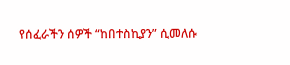የሰፈራችን ሰዎች “ከበተስኪያን” ሲመለሱ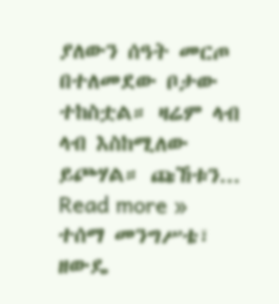ያለውን ሰዓት መርጦ በተለመደው ቦታው ተከስቷል። ዛሬም ላብ ላብ እስከሚለው ይጮሃል። ጩኸቱን... Read more »
ተሰማ መንግሥቴ፣ ዘውዴ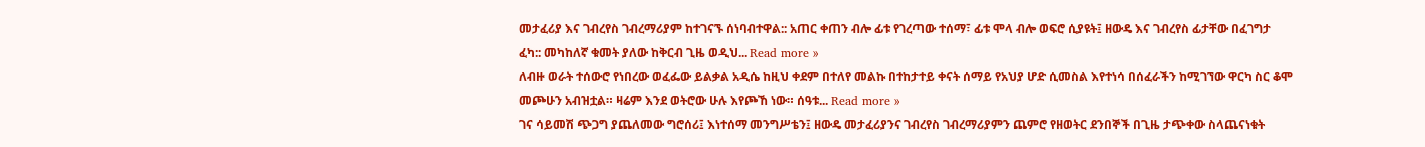መታፈሪያ እና ገብረየስ ገብረማሪያም ከተገናኙ ሰነባብተዋል:: አጠር ቀጠን ብሎ ፊቱ የገረጣው ተሰማ፣ ፊቱ ሞላ ብሎ ወፍሮ ሲያዩት፤ ዘውዴ እና ገብረየስ ፊታቸው በፈገግታ ፈካ:: መካከለኛ ቁመት ያለው ከቅርብ ጊዜ ወዲህ... Read more »
ለብዙ ወራት ተሰውሮ የነበረው ወፈፌው ይልቃል አዲሴ ከዚህ ቀደም በተለየ መልኩ በተከታተይ ቀናት ሰማይ የአህያ ሆድ ሲመስል እየተነሳ በሰፈራችን ከሚገኘው ዋርካ ስር ቆሞ መጮሁን አብዝቷል። ዛሬም እንደ ወትሮው ሁሉ እየጮኸ ነው። ሰዓቱ... Read more »
ገና ሳይመሽ ጭጋግ ያጨለመው ግሮሰሪ፤ እነተሰማ መንግሥቴን፤ ዘውዴ መታፈሪያንና ገብረየስ ገብረማሪያምን ጨምሮ የዘወትር ደንበኞች በጊዜ ታጭቀው ስላጨናነቁት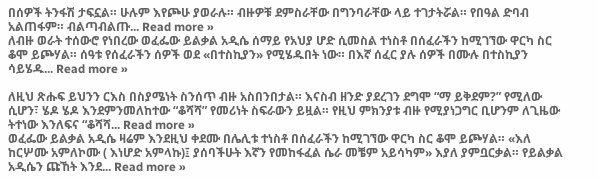በሰዎች ትንፋሽ ታፍኗል። ሁሉም እየጮሁ ያወራሉ። ብዙዎቹ ደምስራቸው በግንባራቸው ላይ ተገታትሯል። የበዓል ድባብ አልጠፋም። ብልጣብልጡ... Read more »
ለብዙ ወራት ተሰውሮ የነበረው ወፈፌው ይልቃል አዲሴ ሰማይ የአህያ ሆድ ሲመስል ተነስቶ በሰፈራችን ከሚገኘው ዋርካ ስር ቆሞ ይጮሃል። ሰዓቱ የሰፈራችን ሰዎች ወደ «በተስኪያን» የሚሄዱበት ነው። በእኛ ሰፈር ያሉ ሰዎች በሙሉ በተስኪያን ሳይሄዱ... Read more »

ለዚህ ጽሑፍ ይህንን ርእስ በስያሜነት ስንሰጥ ብዙ አስበንበታል። እናስብ ዘንድ ያደረገን ደግሞ “ማ ይቅደም?” የሚለው ሲሆን፣ ሄዶ ሄዶ እንደምንመለከተው “ቆሻሻ” የመሪነት ስፍራውን ይዟል። የዚህ ምክንያቱ ብዙ የሚያነጋግር ቢሆንም ለጊዜው ትተነው እንለፍና “ቆሻሻ... Read more »
ወፈፌው ይልቃል አዲሴ ዛሬም እንደዚህ ቀደሙ በሌሊቱ ተነስቶ በሰፈራችን ከሚገኘው ዋርካ ስር ቆሞ ይጮሃል። «እለ ከርሦሙ አምለኮሙ ( እነሆድ አምላኩ)፤ ያሰባችሁት እኛን የመከፋፈል ሴራ መቼም አይሳካም» እያለ ያምቧርቃል። የይልቃል አዲሴን ጩኸት እንደ... Read more »